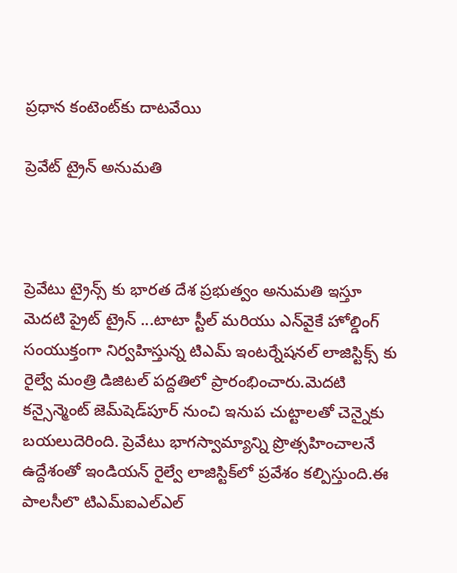ప్రధాన కంటెంట్‌కు దాటవేయి

ప్రెవేట్‌ ట్రైన్ అనుమతి



ప్రెవేటు ట్రైన్స్ కు భారత దేశ ప్రభుత్వం అనుమతి ఇస్తూ మెదటి ప్రైట్‌ ట్రైన్‌ ...టాటా స్టీల్‌ మరియు ఎన్‌వైకే హోల్డింగ్ సంయుక్తంగా నిర్వహిస్తున్న టిఎమ్‌ ఇంటర్నేషనల్ లాజిస్టిక్స్ కు రైల్వే మంత్రి డిజిటల్‌ పద్దతిలో ప్రారంభించారు.మెదటి కన్సైన్మెంట్‌ జెమ్‌షెడ్‌పూర్ నుంచి ఇనుప చుట్టాలతో చెన్నైకు బయలుదెరింది. ప్రెవేటు భాగస్వామ్యాన్ని ప్రొత్సహించాలనే ఉద్దేశంతో ఇండియన్‌ రైల్వే లాజిస్టిక్‌లో ప్రవేశం కల్పిస్తుంది.ఈ పాలసీలొ టిఎమ్ఐఎల్ఎల్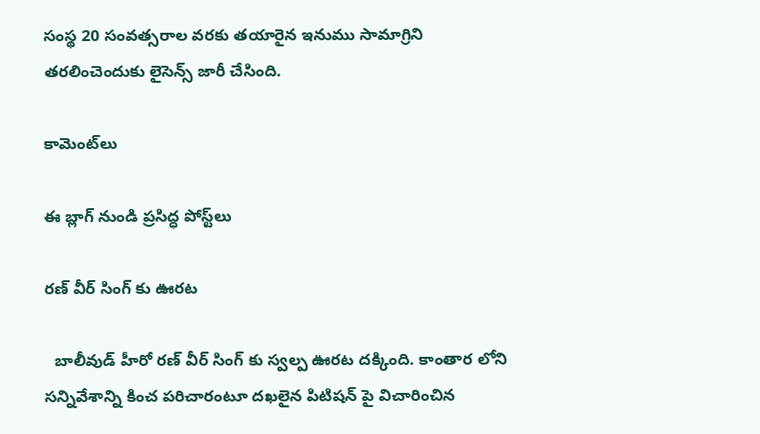సంస్థ 20 సంవత్సరాల వరకు తయారైన ఇనుము సామాగ్రిని తరలించెందుకు లైసెన్స్ జారీ చేసింది.

కామెంట్‌లు

ఈ బ్లాగ్ నుండి ప్రసిద్ధ పోస్ట్‌లు

రణ్ వీర్ సింగ్ కు ఊరట

  బాలీవుడ్ హీరో రణ్ వీర్ సింగ్ కు స్వల్ప ఊరట దక్కింది. కాంతార లోని సన్నివేశాన్ని కించ పరిచారంటూ దఖలైన పిటిషన్ పై విచారించిన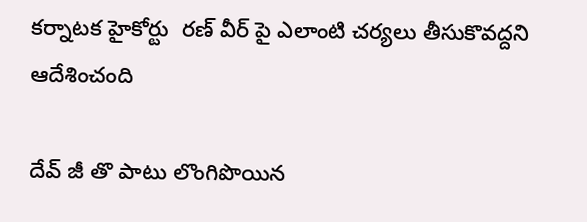కర్నాటక హైకోర్టు  రణ్ వీర్ పై ఎలాంటి చర్యలు తీసుకొవద్దని ఆదేశించంది

దేవ్ జీ తొ పాటు లొంగిపొయిన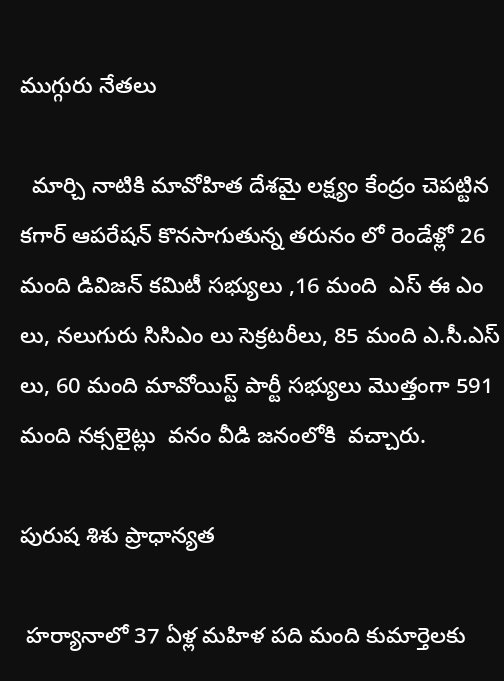ముగ్గురు నేతలు

  మార్చి నాటికి మావోహిత దేశమై లక్ష్యం కేంద్రం చెపట్టిన కగార్ ఆపరేషన్ కొనసాగుతున్న తరునం లో రెండేళ్లో 26 మంది డివిజన్ కమిటీ సభ్యులు ,16 మంది  ఎస్ ఈ ఎం లు, నలుగురు సిసిఎం లు సెక్రటరీలు, 85 మంది ఎ.సీ.ఎస్ లు, 60 మంది మావోయిస్ట్ పార్టీ సభ్యులు మొత్తంగా 591 మంది నక్సలైట్లు  వనం వీడి జనంలోకి  వచ్చారు.

పురుష శిశు ప్రాధాన్యత

 హర్యానాలో 37 ఏళ్ల మహిళ పది మంది కుమార్తెలకు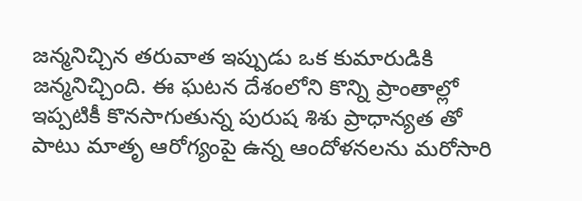జన్మనిచ్చిన తరువాత ఇప్పుడు ఒక కుమారుడికి జన్మనిచ్చింది. ఈ ఘటన దేశంలోని కొన్ని ప్రాంతాల్లో ఇప్పటికీ కొనసాగుతున్న పురుష శిశు ప్రాధాన్యత తో పాటు మాతృ ఆరోగ్యంపై ఉన్న ఆందోళనలను మరోసారి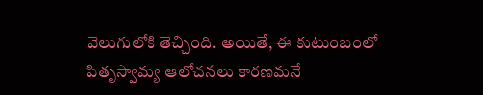వెలుగులోకి తెచ్చింది. అయితే, ఈ కుటుంబంలో పితృస్వామ్య ఆలోచనలు కారణమనే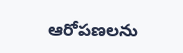ఆరోపణలను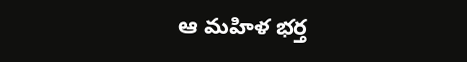ఆ మహిళ భర్త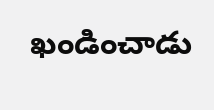ఖండించాడు